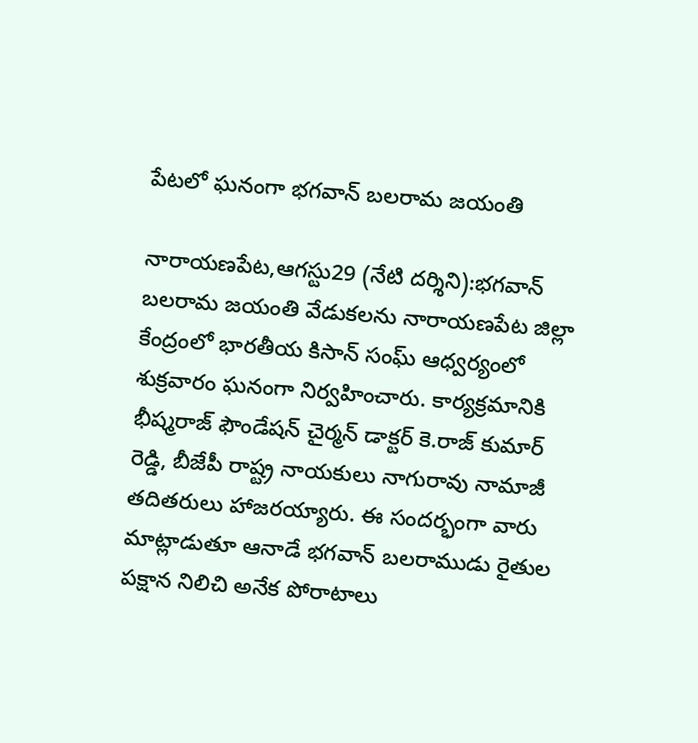పేటలో ఘనంగా భగవాన్ బలరామ జయంతి

నారాయణపేట,ఆగస్టు29 (నేటి దర్శిని):భగవాన్ బలరామ జయంతి వేడుకలను నారాయణపేట జిల్లా కేంద్రంలో భారతీయ కిసాన్ సంఘ్ ఆధ్వర్యంలో శుక్రవారం ఘనంగా నిర్వహించారు. కార్యక్రమానికి భీష్మరాజ్ ఫౌండేషన్ చైర్మన్ డాక్టర్ కె.రాజ్ కుమార్ రెడ్డి, బీజేపీ రాష్ట్ర నాయకులు నాగురావు నామాజీ తదితరులు హాజరయ్యారు. ఈ సందర్భంగా వారు మాట్లాడుతూ ఆనాడే భగవాన్ బలరాముడు రైతుల పక్షాన నిలిచి అనేక పోరాటాలు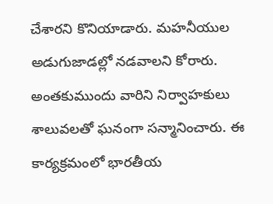చేశారని కొనియాడారు. మహనీయుల అడుగుజాడల్లో నడవాలని కోరారు. అంతకుముందు వారిని నిర్వాహకులు శాలువలతో ఘనంగా సన్మానించారు. ఈ కార్యక్రమంలో భారతీయ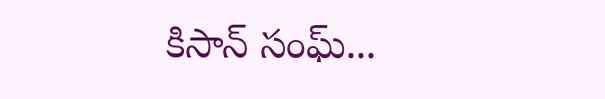కిసాన్ సంఘ్...